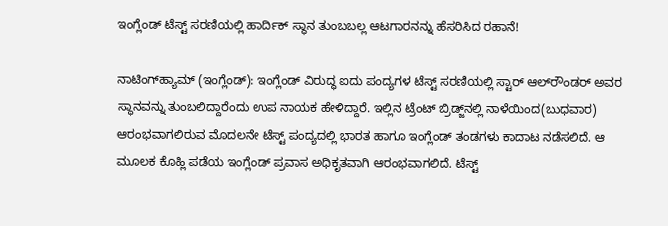ಇಂಗ್ಲೆಂಡ್‌ ಟೆಸ್ಟ್‌ ಸರಣಿಯಲ್ಲಿ ಹಾರ್ದಿಕ್‌ ಸ್ಥಾನ ತುಂಬಬಲ್ಲ ಆಟಗಾರನನ್ನು ಹೆಸರಿಸಿದ ರಹಾನೆ!

ನಾಟಿಂಗ್‌ಹ್ಯಾಮ್‌ (ಇಂಗ್ಲೆಂಡ್): ಇಂಗ್ಲೆಂಡ್‌ ವಿರುದ್ಧ ಐದು ಪಂದ್ಯಗಳ ಟೆಸ್ಟ್‌ ಸರಣಿಯಲ್ಲಿ ಸ್ಟಾರ್‌ ಆಲ್‌ರೌಂಡರ್‌ ಅವರ ಸ್ಥಾನವನ್ನು ತುಂಬಲಿದ್ದಾರೆಂದು ಉಪ ನಾಯಕ ಹೇಳಿದ್ದಾರೆ. ಇಲ್ಲಿನ ಟ್ರೆಂಟ್‌ ಬ್ರಿಡ್ಜ್‌ನಲ್ಲಿ ನಾಳೆಯಿಂದ(ಬುಧವಾರ) ಆರಂಭವಾಗಲಿರುವ ಮೊದಲನೇ ಟೆಸ್ಟ್‌ ಪಂದ್ಯದಲ್ಲಿ ಭಾರತ ಹಾಗೂ ಇಂಗ್ಲೆಂಡ್‌ ತಂಡಗಳು ಕಾದಾಟ ನಡೆಸಲಿದೆ. ಆ ಮೂಲಕ ಕೊಹ್ಲಿ ಪಡೆಯ ಇಂಗ್ಲೆಂಡ್‌ ಪ್ರವಾಸ ಅಧಿಕೃತವಾಗಿ ಆರಂಭವಾಗಲಿದೆ. ಟೆಸ್ಟ್‌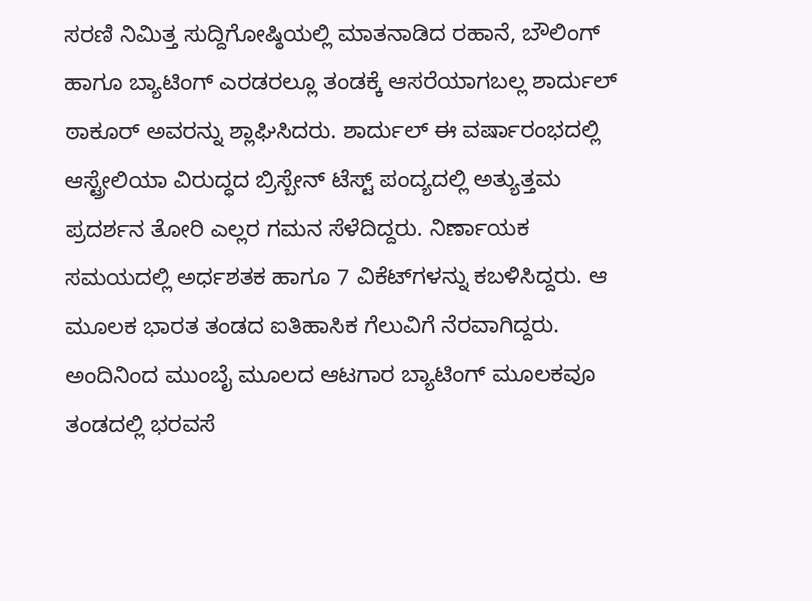ಸರಣಿ ನಿಮಿತ್ತ ಸುದ್ದಿಗೋಷ್ಠಿಯಲ್ಲಿ ಮಾತನಾಡಿದ ರಹಾನೆ, ಬೌಲಿಂಗ್‌ ಹಾಗೂ ಬ್ಯಾಟಿಂಗ್‌ ಎರಡರಲ್ಲೂ ತಂಡಕ್ಕೆ ಆಸರೆಯಾಗಬಲ್ಲ ಶಾರ್ದುಲ್‌ ಠಾಕೂರ್‌ ಅವರನ್ನು ಶ್ಲಾಘಿಸಿದರು. ಶಾರ್ದುಲ್‌ ಈ ವರ್ಷಾರಂಭದಲ್ಲಿ ಆಸ್ಟ್ರೇಲಿಯಾ ವಿರುದ್ಧದ ಬ್ರಿಸ್ಬೇನ್‌ ಟೆಸ್ಟ್‌ ಪಂದ್ಯದಲ್ಲಿ ಅತ್ಯುತ್ತಮ ಪ್ರದರ್ಶನ ತೋರಿ ಎಲ್ಲರ ಗಮನ ಸೆಳೆದಿದ್ದರು. ನಿರ್ಣಾಯಕ ಸಮಯದಲ್ಲಿ ಅರ್ಧಶತಕ ಹಾಗೂ 7 ವಿಕೆಟ್‌ಗಳನ್ನು ಕಬಳಿಸಿದ್ದರು. ಆ ಮೂಲಕ ಭಾರತ ತಂಡದ ಐತಿಹಾಸಿಕ ಗೆಲುವಿಗೆ ನೆರವಾಗಿದ್ದರು. ಅಂದಿನಿಂದ ಮುಂಬೈ ಮೂಲದ ಆಟಗಾರ ಬ್ಯಾಟಿಂಗ್‌ ಮೂಲಕವೂ ತಂಡದಲ್ಲಿ ಭರವಸೆ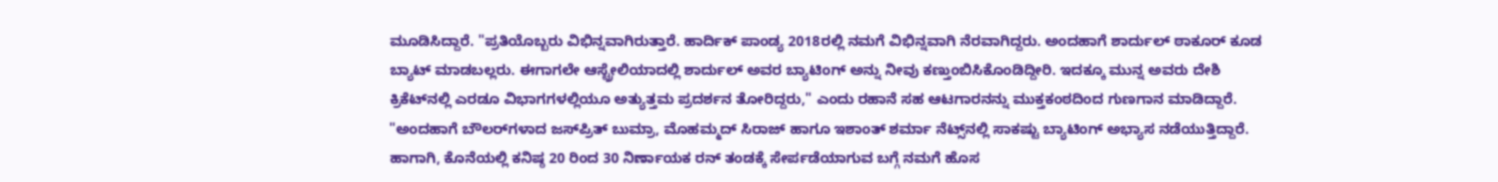ಮೂಡಿಸಿದ್ದಾರೆ. "ಪ್ರತಿಯೊಬ್ಬರು ವಿಭಿನ್ನವಾಗಿರುತ್ತಾರೆ. ಹಾರ್ದಿಕ್‌ ಪಾಂಡ್ಯ 2018ರಲ್ಲಿ ನಮಗೆ ವಿಭಿನ್ನವಾಗಿ ನೆರವಾಗಿದ್ದರು. ಅಂದಹಾಗೆ ಶಾರ್ದುಲ್‌ ಠಾಕೂರ್‌ ಕೂಡ ಬ್ಯಾಟ್‌ ಮಾಡಬಲ್ಲರು. ಈಗಾಗಲೇ ಆಸ್ಟ್ರೇಲಿಯಾದಲ್ಲಿ ಶಾರ್ದುಲ್‌ ಅವರ ಬ್ಯಾಟಿಂಗ್‌ ಅನ್ನು ನೀವು ಕಣ್ತುಂಬಿಸಿಕೊಂಡಿದ್ದೀರಿ. ಇದಕ್ಕೂ ಮುನ್ನ ಅವರು ದೇಶಿ ಕ್ರಿಕೆಟ್‌ನಲ್ಲಿ ಎರಡೂ ವಿಭಾಗಗಳಲ್ಲಿಯೂ ಅತ್ಯುತ್ತಮ ಪ್ರದರ್ಶನ ತೋರಿದ್ದರು," ಎಂದು ರಹಾನೆ ಸಹ ಆಟಗಾರನನ್ನು ಮುಕ್ತಕಂಠದಿಂದ ಗುಣಗಾನ ಮಾಡಿದ್ದಾರೆ. "ಅಂದಹಾಗೆ ಬೌಲರ್‌ಗಳಾದ ಜಸ್‌ಪ್ರಿತ್‌ ಬುಮ್ರಾ, ಮೊಹಮ್ಮದ್‌ ಸಿರಾಜ್‌ ಹಾಗೂ ಇಶಾಂತ್‌ ಶರ್ಮಾ ನೆಟ್ಸ್‌ನಲ್ಲಿ ಸಾಕಷ್ಟು ಬ್ಯಾಟಿಂಗ್‌ ಅಭ್ಯಾಸ ನಡೆಯುತ್ತಿದ್ದಾರೆ. ಹಾಗಾಗಿ, ಕೊನೆಯಲ್ಲಿ ಕನಿಷ್ಠ 20 ರಿಂದ 30 ನಿರ್ಣಾಯಕ ರನ್‌ ತಂಡಕ್ಕೆ ಸೇರ್ಪಡೆಯಾಗುವ ಬಗ್ಗೆ ನಮಗೆ ಹೊಸ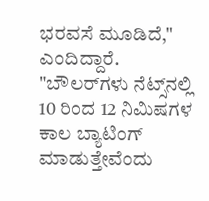ಭರವಸೆ ಮೂಡಿದೆ," ಎಂದಿದ್ದಾರೆ. "ಬೌಲರ್‌ಗಳು ನೆಟ್ಸ್‌ನಲ್ಲಿ 10 ರಿಂದ 12 ನಿಮಿಷಗಳ ಕಾಲ ಬ್ಯಾಟಿಂಗ್‌ ಮಾಡುತ್ತೇವೆಂದು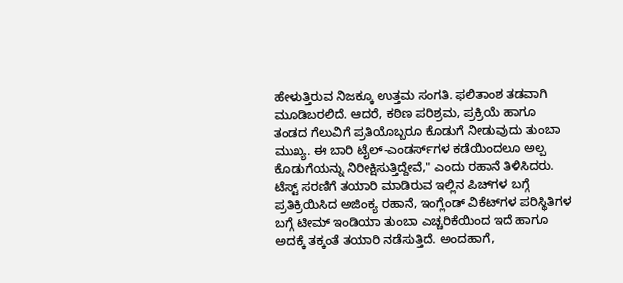ಹೇಳುತ್ತಿರುವ ನಿಜಕ್ಕೂ ಉತ್ತಮ ಸಂಗತಿ. ಫಲಿತಾಂಶ ತಡವಾಗಿ ಮೂಡಿಬರಲಿದೆ. ಆದರೆ, ಕಠಿಣ ಪರಿಶ್ರಮ, ಪ್ರಕ್ರಿಯೆ ಹಾಗೂ ತಂಡದ ಗೆಲುವಿಗೆ ಪ್ರತಿಯೊಬ್ಬರೂ ಕೊಡುಗೆ ನೀಡುವುದು ತುಂಬಾ ಮುಖ್ಯ. ಈ ಬಾರಿ ಟೈಲ್‌-ಎಂಡರ್ಸ್‌ಗಳ ಕಡೆಯಿಂದಲೂ ಅಲ್ಪ ಕೊಡುಗೆಯನ್ನು ನಿರೀಕ್ಷಿಸುತ್ತಿದ್ದೇವೆ," ಎಂದು ರಹಾನೆ ತಿಳಿಸಿದರು. ಟೆಸ್ಟ್‌ ಸರಣಿಗೆ ತಯಾರಿ ಮಾಡಿರುವ ಇಲ್ಲಿನ ಪಿಚ್‌ಗಳ ಬಗ್ಗೆ ಪ್ರತಿಕ್ರಿಯಿಸಿದ ಅಜಿಂಕ್ಯ ರಹಾನೆ, ಇಂಗ್ಲೆಂಡ್‌ ವಿಕೆಟ್‌ಗಳ ಪರಿಸ್ಥಿತಿಗಳ ಬಗ್ಗೆ ಟೀಮ್‌ ಇಂಡಿಯಾ ತುಂಬಾ ಎಚ್ಚರಿಕೆಯಿಂದ ಇದೆ ಹಾಗೂ ಅದಕ್ಕೆ ತಕ್ಕಂತೆ ತಯಾರಿ ನಡೆಸುತ್ತಿದೆ. ಅಂದಹಾಗೆ,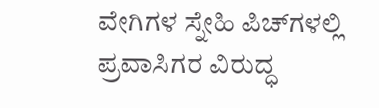ವೇಗಿಗಳ ಸ್ನೇಹಿ ಪಿಚ್‌ಗಳಲ್ಲಿ ಪ್ರವಾಸಿಗರ ವಿರುದ್ಧ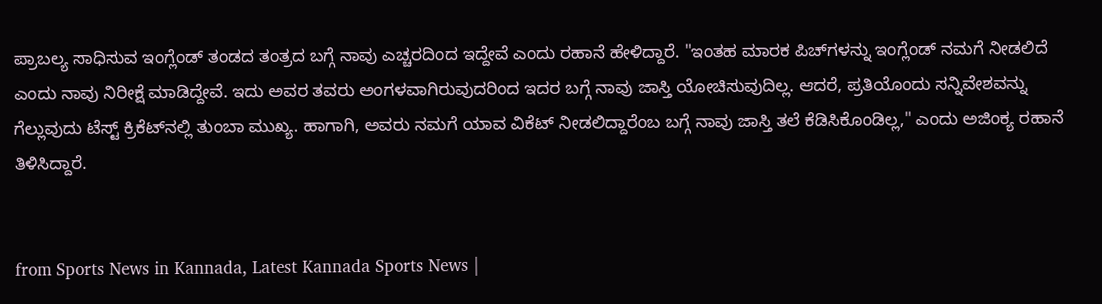ಪ್ರಾಬಲ್ಯ ಸಾಧಿಸುವ ಇಂಗ್ಲೆಂಡ್‌ ತಂಡದ ತಂತ್ರದ ಬಗ್ಗೆ ನಾವು ಎಚ್ಚರದಿಂದ ಇದ್ದೇವೆ ಎಂದು ರಹಾನೆ ಹೇಳಿದ್ದಾರೆ. "ಇಂತಹ ಮಾರಕ ಪಿಚ್‌ಗಳನ್ನು ಇಂಗ್ಲೆಂಡ್‌ ನಮಗೆ ನೀಡಲಿದೆ ಎಂದು ನಾವು ನಿರೀಕ್ಷೆ ಮಾಡಿದ್ದೇವೆ. ಇದು ಅವರ ತವರು ಅಂಗಳವಾಗಿರುವುದರಿಂದ ಇದರ ಬಗ್ಗೆ ನಾವು ಜಾಸ್ತಿ ಯೋಚಿಸುವುದಿಲ್ಲ. ಆದರೆ, ಪ್ರತಿಯೊಂದು ಸನ್ನಿವೇಶವನ್ನು ಗೆಲ್ಲುವುದು ಟೆಸ್ಟ್‌ ಕ್ರಿಕೆಟ್‌ನಲ್ಲಿ ತುಂಬಾ ಮುಖ್ಯ. ಹಾಗಾಗಿ, ಅವರು ನಮಗೆ ಯಾವ ವಿಕೆಟ್‌ ನೀಡಲಿದ್ದಾರೆಂಬ ಬಗ್ಗೆ ನಾವು ಜಾಸ್ತಿ ತಲೆ ಕೆಡಿಸಿಕೊಂಡಿಲ್ಲ," ಎಂದು ಅಜಿಂಕ್ಯ ರಹಾನೆ ತಿಳಿಸಿದ್ದಾರೆ.


from Sports News in Kannada, Latest Kannada Sports News |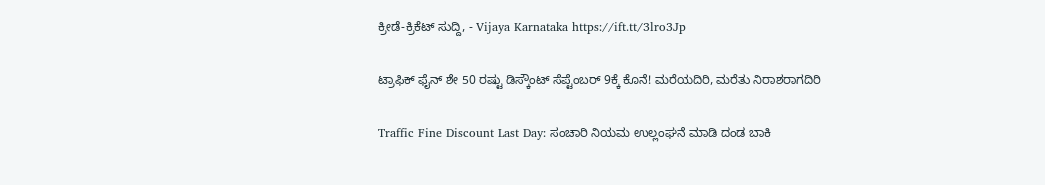ಕ್ರೀಡೆ-ಕ್ರಿಕೆಟ್ ಸುದ್ದಿ, - Vijaya Karnataka https://ift.tt/3lro3Jp

ಟ್ರಾಫಿಕ್‌ ಫೈನ್‌ ಶೇ 50 ರಷ್ಟು ಡಿಸ್ಕೌಂಟ್‌ ಸೆಪ್ಟೆಂಬರ್‌ 9ಕ್ಕೆ ಕೊನೆ! ಮರೆಯದಿರಿ, ಮರೆತು ನಿರಾಶರಾಗದಿರಿ

Traffic Fine Discount Last Day: ಸಂಚಾರಿ ನಿಯಮ ಉಲ್ಲಂಘನೆ ಮಾಡಿ ದಂಡ ಬಾಕಿ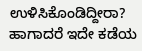ಉಳಿಸಿಕೊಂಡಿದ್ದೀರಾ? ಹಾಗಾದರೆ ಇದೇ ಕಡೆಯ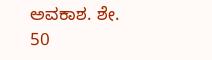ಅವಕಾಶ. ಶೇ. 50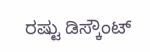ರಷ್ಟು ಡಿಸ್ಕೌಂಟ್‌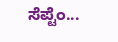ಸೆಪ್ಟೆಂ...